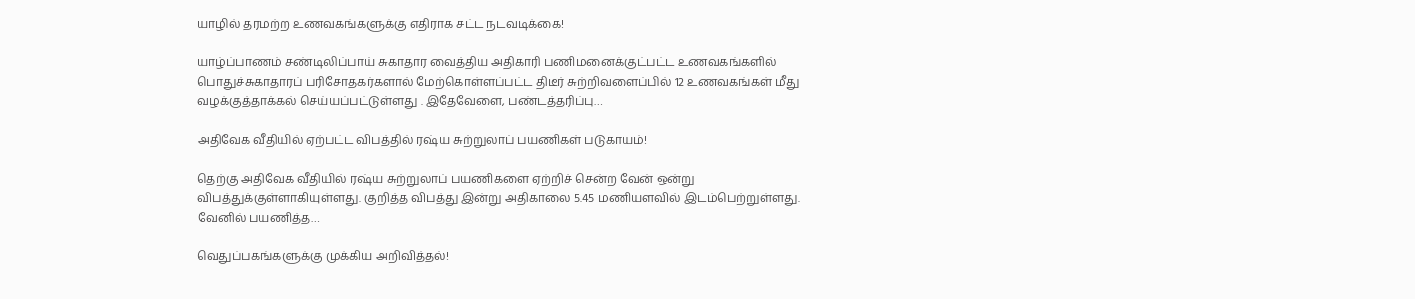யாழில் தரமற்ற உணவகங்களுக்கு எதிராக சட்ட நடவடிக்கை!

யாழ்ப்பாணம் சண்டிலிப்பாய் சுகாதார வைத்திய அதிகாரி பணிமனைக்குட்பட்ட உணவகங்களில் பொதுச்சுகாதாரப் பரிசோதகர்களால் மேற்கொள்ளப்பட்ட திடீர் சுற்றிவளைப்பில் 12 உணவகங்கள் மீது வழக்குத்தாக்கல் செய்யப்பட்டுள்ளது . இதேவேளை, பண்டத்தரிப்பு…

அதிவேக வீதியில் ஏற்பட்ட விபத்தில் ரஷ்ய சுற்றுலாப் பயணிகள் படுகாயம்!

தெற்கு அதிவேக வீதியில் ரஷ்ய சுற்றுலாப் பயணிகளை ஏற்றிச் சென்ற வேன் ஒன்று விபத்துக்குள்ளாகியுள்ளது. குறித்த விபத்து இன்று அதிகாலை 5.45 மணியளவில் இடம்பெற்றுள்ளது. வேனில் பயணித்த…

வெதுப்பகங்களுக்கு முக்கிய அறிவித்தல்!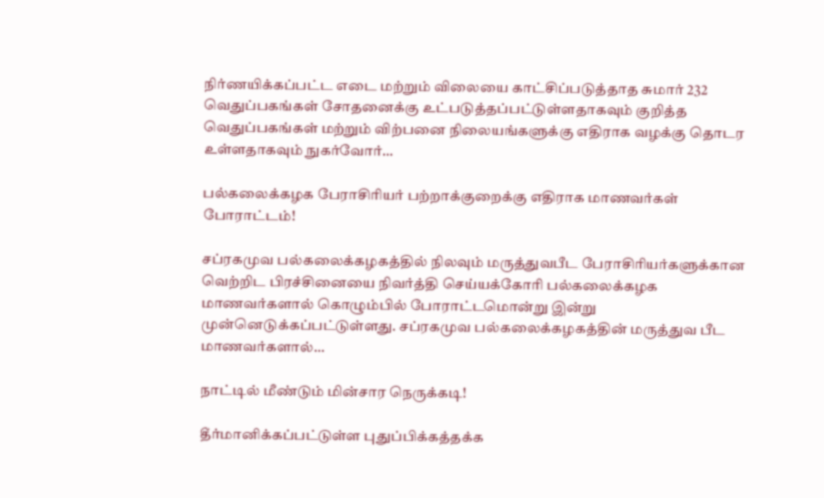நிர்ணயிக்கப்பட்ட எடை மற்றும் விலையை காட்சிப்படுத்தாத சுமார் 232 வெதுப்பகங்கள் சோதனைக்கு உட்படுத்தப்பட்டுள்ளதாகவும் குறித்த வெதுப்பகங்கள் மற்றும் விற்பனை நிலையங்களுக்கு எதிராக வழக்கு தொடர உள்ளதாகவும் நுகர்வோர்…

பல்கலைக்கழக பேராசிரியர் பற்றாக்குறைக்கு எதிராக மாணவர்கள் போராட்டம்!

சப்ரகமுவ பல்கலைக்கழகத்தில் நிலவும் மருத்துவபீட பேராசிரியர்களுக்கான வெற்றிட பிரச்சினையை நிவர்த்தி செய்யக்கோரி பல்கலைக்கழக மாணவர்களால் கொழும்பில் போராட்டமொன்று இன்று முன்னெடுக்கப்பட்டுள்ளது. சப்ரகமுவ பல்கலைக்கழகத்தின் மருத்துவ பீட மாணவர்களால்…

நாட்டில் மீண்டும் மின்சார நெருக்கடி!

தீர்மானிக்கப்பட்டுள்ள புதுப்பிக்கத்தக்க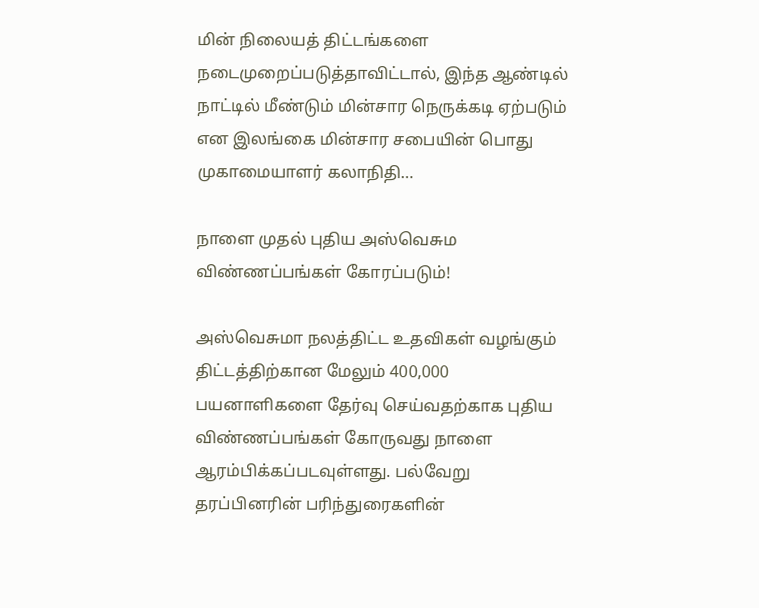மின் நிலையத் திட்டங்களை நடைமுறைப்படுத்தாவிட்டால், இந்த ஆண்டில் நாட்டில் மீண்டும் மின்சார நெருக்கடி ஏற்படும் என இலங்கை மின்சார சபையின் பொது முகாமையாளர் கலாநிதி…

நாளை முதல் புதிய அஸ்வெசும விண்ணப்பங்கள் கோரப்படும்!

அஸ்வெசுமா நலத்திட்ட உதவிகள் வழங்கும் திட்டத்திற்கான மேலும் 400,000 பயனாளிகளை தேர்வு செய்வதற்காக புதிய விண்ணப்பங்கள் கோருவது நாளை ஆரம்பிக்கப்படவுள்ளது. பல்வேறு தரப்பினரின் பரிந்துரைகளின்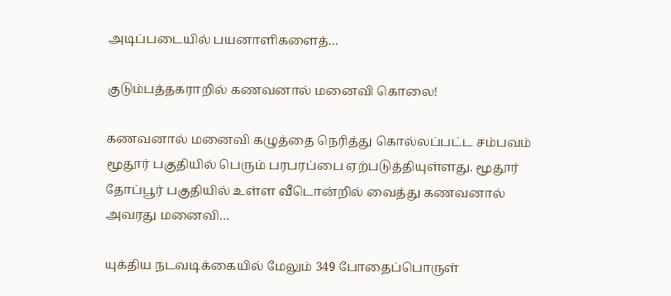அடிப்படையில் பயனாளிகளைத்…

குடும்பத்தகராறில் கணவனால் மனைவி கொலை!

கணவனால் மனைவி கழுத்தை நெரித்து கொல்லப்பட்ட சம்பவம் மூதூர் பகுதியில் பெரும் பரபரப்பை ஏற்படுத்தியுள்ளது. மூதூர் தோப்பூர் பகுதியில் உள்ள வீடொன்றில் வைத்து கணவனால் அவரது மனைவி…

யுக்திய நடவடிக்கையில் மேலும் 349 போதைப்பொருள்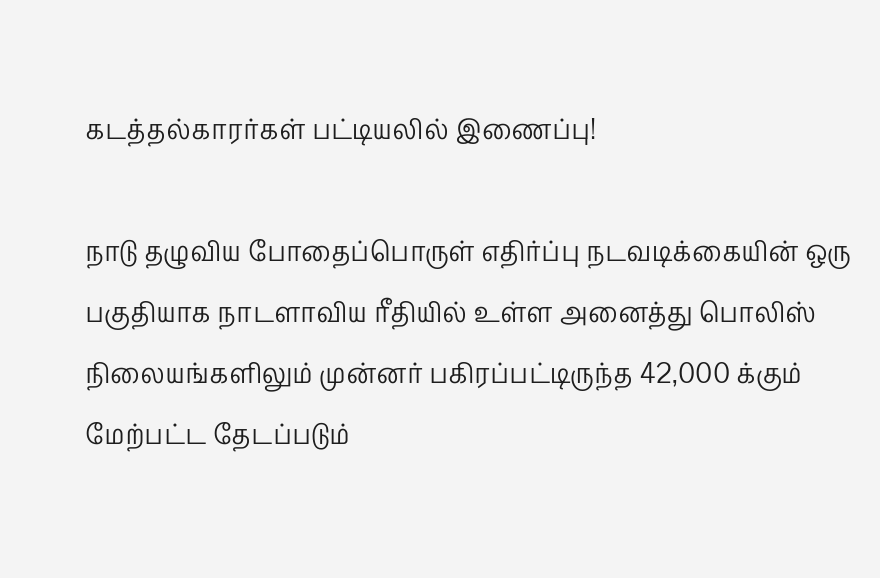கடத்தல்காரர்கள் பட்டியலில் இணைப்பு!

நாடு தழுவிய போதைப்பொருள் எதிர்ப்பு நடவடிக்கையின் ஒரு பகுதியாக நாடளாவிய ரீதியில் உள்ள அனைத்து பொலிஸ் நிலையங்களிலும் முன்னர் பகிரப்பட்டிருந்த 42,000 க்கும் மேற்பட்ட தேடப்படும்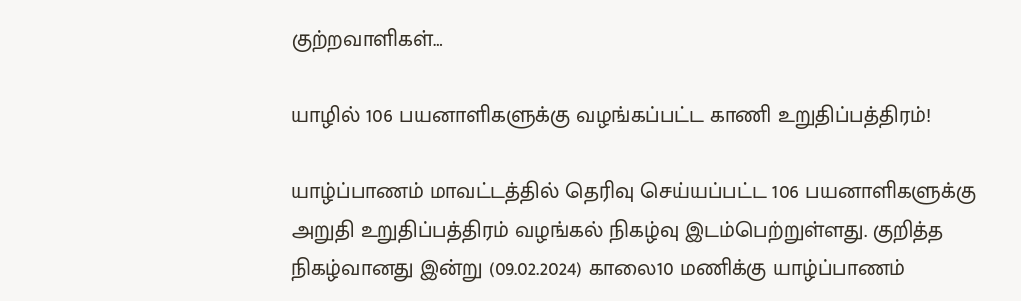குற்றவாளிகள்…

யாழில் 106 பயனாளிகளுக்கு வழங்கப்பட்ட காணி உறுதிப்பத்திரம்!

யாழ்ப்பாணம் மாவட்டத்தில் தெரிவு செய்யப்பட்ட 106 பயனாளிகளுக்கு அறுதி உறுதிப்பத்திரம் வழங்கல் நிகழ்வு இடம்பெற்றுள்ளது. குறித்த நிகழ்வானது இன்று (09.02.2024) காலை10 மணிக்கு யாழ்ப்பாணம்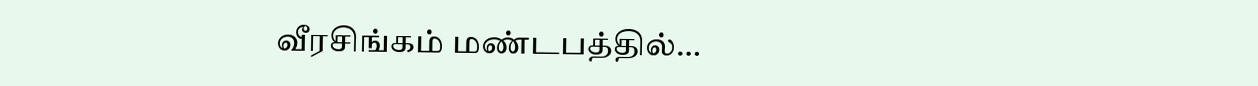வீரசிங்கம் மண்டபத்தில்…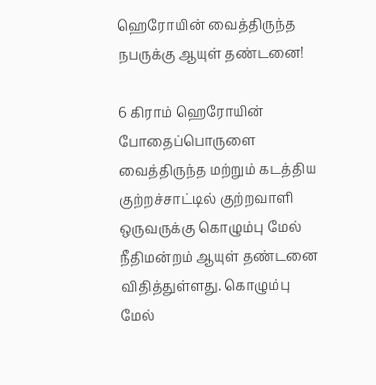ஹெரோயின் வைத்திருந்த நபருக்கு ஆயுள் தண்டனை!

6 கிராம் ஹெரோயின் போதைப்பொருளை வைத்திருந்த மற்றும் கடத்திய குற்றச்சாட்டில் குற்றவாளி ஒருவருக்கு கொழும்பு மேல் நீதிமன்றம் ஆயுள் தண்டனை விதித்துள்ளது. கொழும்பு மேல்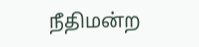நீதிமன்ற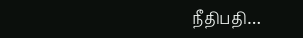நீதிபதி…